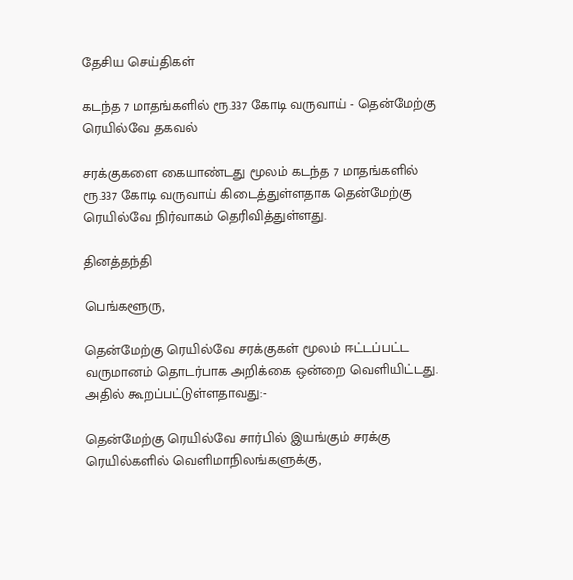தேசிய செய்திகள்

கடந்த 7 மாதங்களில் ரூ.337 கோடி வருவாய் - தென்மேற்கு ரெயில்வே தகவல்

சரக்குகளை கையாண்டது மூலம் கடந்த 7 மாதங்களில் ரூ.337 கோடி வருவாய் கிடைத்துள்ளதாக தென்மேற்கு ரெயில்வே நிர்வாகம் தெரிவித்துள்ளது.

தினத்தந்தி

பெங்களூரு,

தென்மேற்கு ரெயில்வே சரக்குகள் மூலம் ஈட்டப்பட்ட வருமானம் தொடர்பாக அறிக்கை ஒன்றை வெளியிட்டது. அதில் கூறப்பட்டுள்ளதாவது:-

தென்மேற்கு ரெயில்வே சார்பில் இயங்கும் சரக்கு ரெயில்களில் வெளிமாநிலங்களுக்கு,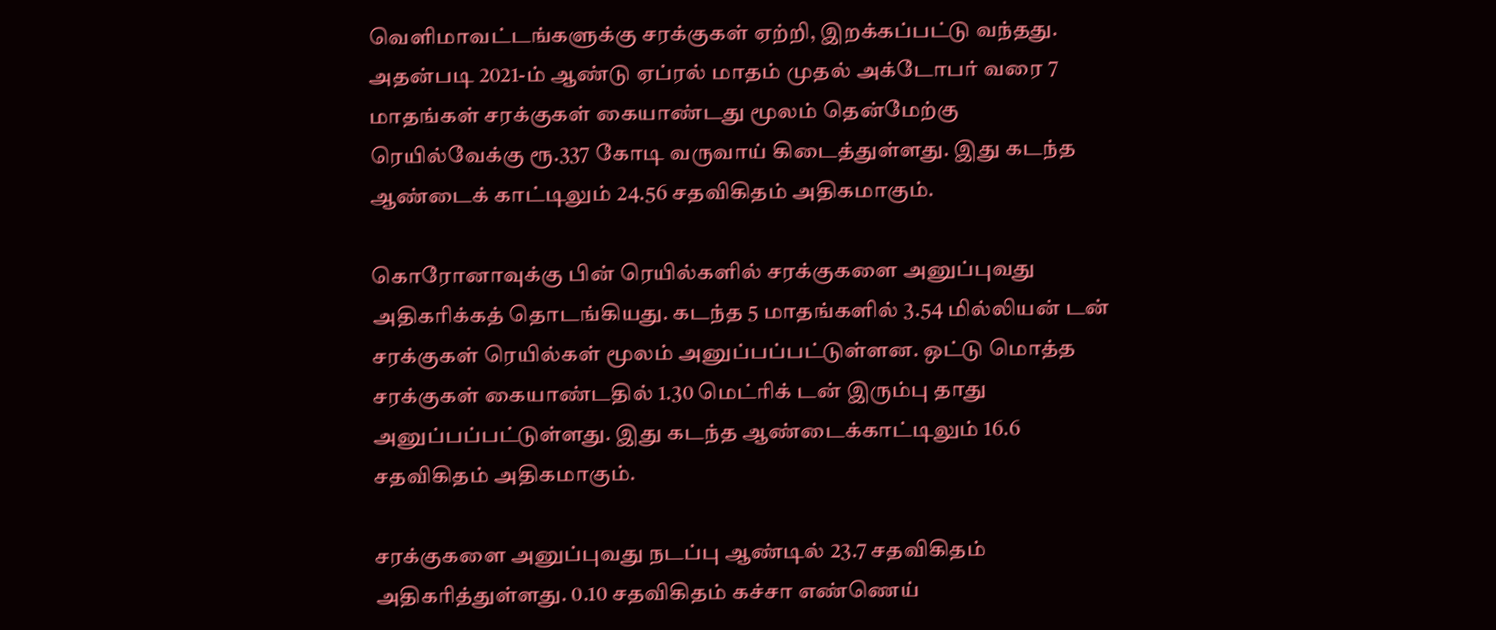வெளிமாவட்டங்களுக்கு சரக்குகள் ஏற்றி, இறக்கப்பட்டு வந்தது. அதன்படி 2021-ம் ஆண்டு ஏப்ரல் மாதம் முதல் அக்டோபர் வரை 7 மாதங்கள் சரக்குகள் கையாண்டது மூலம் தென்மேற்கு ரெயில்வேக்கு ரூ.337 கோடி வருவாய் கிடைத்துள்ளது. இது கடந்த ஆண்டைக் காட்டிலும் 24.56 சதவிகிதம் அதிகமாகும்.

கொரோனாவுக்கு பின் ரெயில்களில் சரக்குகளை அனுப்புவது அதிகரிக்கத் தொடங்கியது. கடந்த 5 மாதங்களில் 3.54 மில்லியன் டன் சரக்குகள் ரெயில்கள் மூலம் அனுப்பப்பட்டுள்ளன. ஒட்டு மொத்த சரக்குகள் கையாண்டதில் 1.30 மெட்ரிக் டன் இரும்பு தாது அனுப்பப்பட்டுள்ளது. இது கடந்த ஆண்டைக்காட்டிலும் 16.6 சதவிகிதம் அதிகமாகும்.

சரக்குகளை அனுப்புவது நடப்பு ஆண்டில் 23.7 சதவிகிதம் அதிகரித்துள்ளது. 0.10 சதவிகிதம் கச்சா எண்ணெய்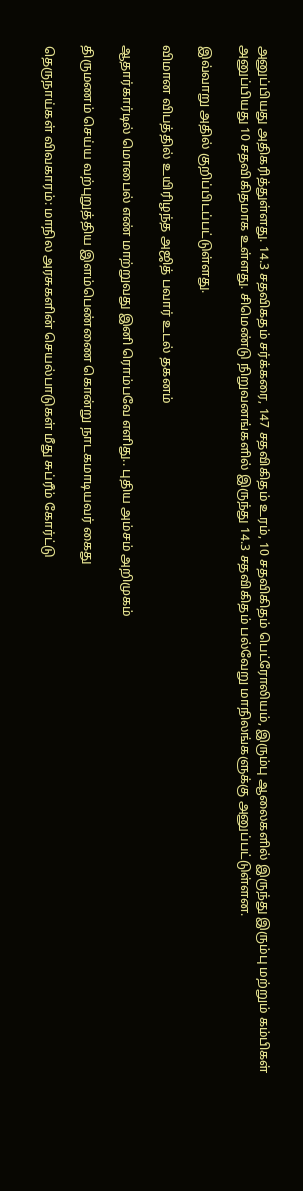அனுப்பியது அதிகரித்துள்ளது. 14.3 சதவிகதம் சர்க்கரை, 147 சதவிகிதம் உரம், 10 சதவிகிதம் பெட்ரோலியம், இரும்பு ஆலைகளில் இருந்து இரும்பு மற்றும் கம்பிகள் அனுப்பியது 10 சதவிகிதமாக உள்ளது. சிமெண்டு நிறுவனங்களில் இருந்து 14.3 சதவிகிதம் பல்வேறு மாநிலங்களுக்கு அனுப்பட்டுள்ளன.

இவ்வாறு அதில் குறிப்பிடப்பட்டுள்ளது.

விமான விபத்தில் உயிரிழந்த அஜித் பவார் உடல் தகனம்

ஆதார்கார்டில் மொபைல் எண் மாற்றுவது இனி ரொம்பவே எளிது.. புதிய அம்சம் அறிமுகம்

திருமணம் செய்ய வற்புறுத்திய இளம்பெண்ணை கொன்று நாடகமாடியவர் கைது

தெருநாய்கள் விவகாரம்: மாநில அரசுகளின் செயல்பாடுகள் மீது சுப்ரீம் கோர்ட்டு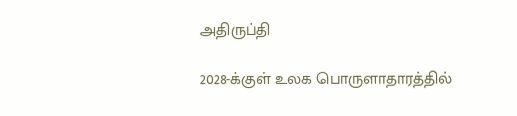அதிருப்தி

2028-க்குள் உலக பொருளாதாரத்தில்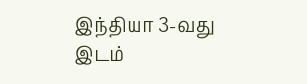இந்தியா 3-வது இடம்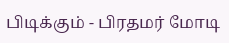பிடிக்கும் - பிரதமர் மோடி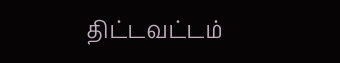திட்டவட்டம்